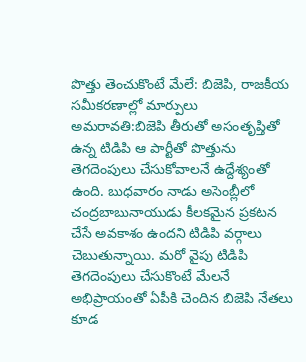పొత్తు తెంచుకొంటే మేలే: బిజెపి, రాజకీయ సమీకరణాల్లో మార్పులు
అమరావతి:బిజెపి తీరుతో అసంతృప్తితో ఉన్న టిడిపి ఆ పార్టీతో పొత్తును తెగదెంపులు చేసుకోవాలనే ఉద్దేశ్యంతో ఉంది. బుధవారం నాడు అసెంబ్లీలో చంద్రబాబునాయుడు కీలకమైన ప్రకటన చేసే అవకాశం ఉందని టిడిపి వర్గాలు చెబుతున్నాయి. మరో వైపు టిడిపి తెగదెంపులు చేసుకొంటే మేలనే అభిప్రాయంతో ఏపీకి చెందిన బిజెపి నేతలు కూడ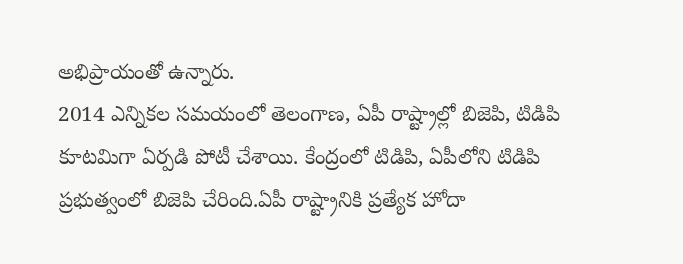అభిప్రాయంతో ఉన్నారు.
2014 ఎన్నికల సమయంలో తెలంగాణ, ఏపీ రాష్ట్రాల్లో బిజెపి, టిడిపి కూటమిగా ఏర్పడి పోటీ చేశాయి. కేంద్రంలో టిడిపి, ఏపీలోని టిడిపి ప్రభుత్వంలో బిజెపి చేరింది.ఏపీ రాష్ట్రానికి ప్రత్యేక హోదా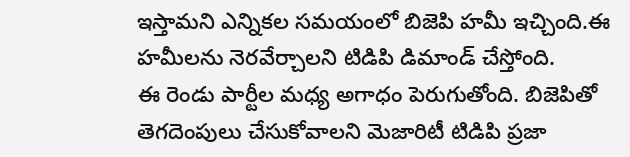ఇస్తామని ఎన్నికల సమయంలో బిజెపి హమీ ఇచ్చింది.ఈ హమీలను నెరవేర్చాలని టిడిపి డిమాండ్ చేస్తోంది.
ఈ రెండు పార్టీల మధ్య అగాధం పెరుగుతోంది. బిజెపితో తెగదెంపులు చేసుకోవాలని మెజారిటీ టిడిపి ప్రజా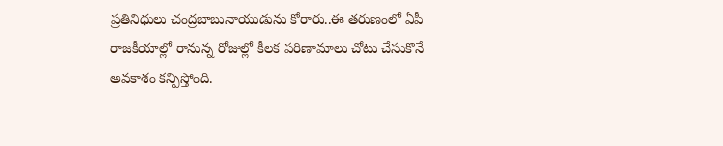ప్రతినిధులు చంద్రబాబునాయుడును కోరారు..ఈ తరుణంలో ఏపీ రాజకీయాల్లో రానున్న రోజుల్లో కీలక పరిణామాలు చోటు చేసుకొనే అవకాశం కన్పిస్తోంది.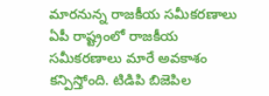మారనున్న రాజకీయ సమీకరణాలు
ఏపీ రాష్ట్రంలో రాజకీయ సమీకరణాలు మారే అవకాశం కన్పిస్తోంది. టిడిపి బిజెపిల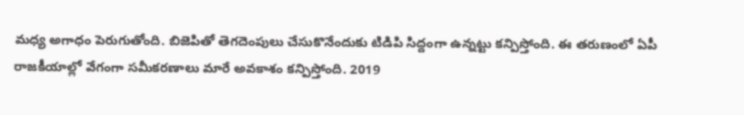మధ్య అగాధం పెరుగుతోంది. బిజెపితో తెగదెంపులు చేసుకొనేందుకు టిడిపి సిద్దంగా ఉన్నట్టు కన్పిస్తోంది. ఈ తరుణంలో ఏపీ రాజకీయాల్లో వేగంగా సమీకరణాలు మారే అవకాశం కన్పిస్తోంది. 2019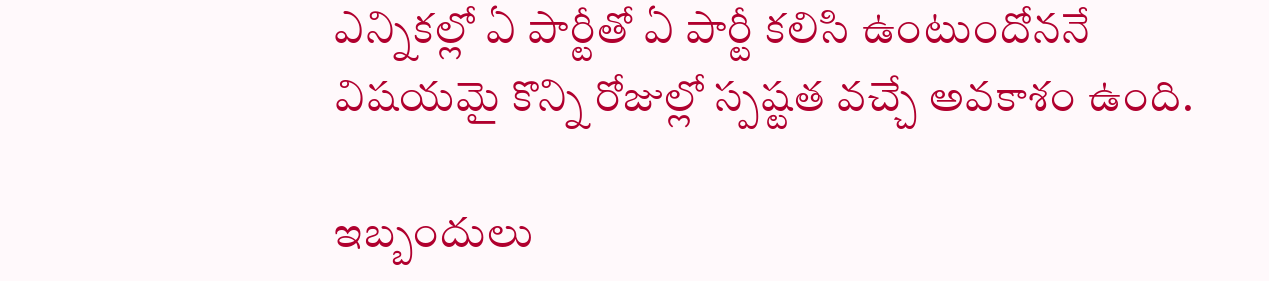ఎన్నికల్లో ఏ పార్టీతో ఏ పార్టీ కలిసి ఉంటుందోననే విషయమై కొన్ని రోజుల్లో స్పష్టత వచ్చే అవకాశం ఉంది.

ఇబ్బందులు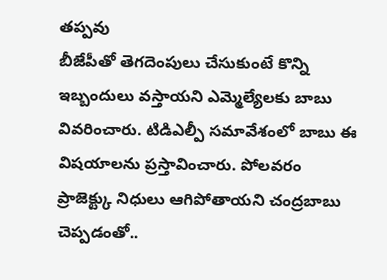తప్పవు
బీజేపీతో తెగదెంపులు చేసుకుంటే కొన్ని ఇబ్బందులు వస్తాయని ఎమ్మెల్యేలకు బాబు వివరించారు. టిడిఎల్పీ సమావేశంలో బాబు ఈ విషయాలను ప్రస్తావించారు. పోలవరం ప్రాజెక్ట్కు నిధులు ఆగిపోతాయని చంద్రబాబు చెప్పడంతో..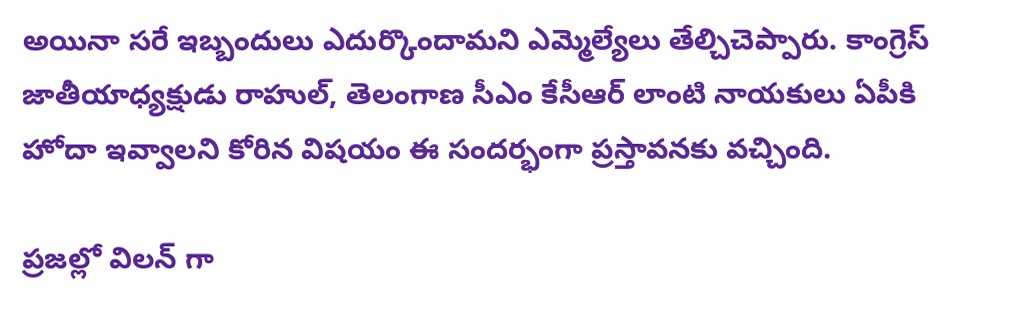అయినా సరే ఇబ్బందులు ఎదుర్కొందామని ఎమ్మెల్యేలు తేల్చిచెప్పారు. కాంగ్రెస్ జాతీయాధ్యక్షుడు రాహుల్, తెలంగాణ సీఎం కేసీఆర్ లాంటి నాయకులు ఏపీకి హోదా ఇవ్వాలని కోరిన విషయం ఈ సందర్భంగా ప్రస్తావనకు వచ్చింది.

ప్రజల్లో విలన్ గా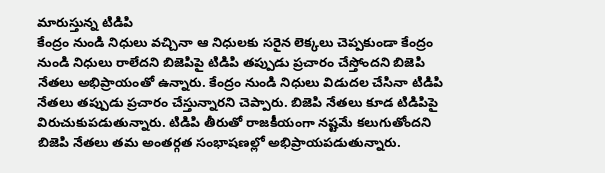మారుస్తున్న టిడిపి
కేంద్రం నుండి నిధులు వచ్చినా ఆ నిధులకు సరైన లెక్కలు చెప్పకుండా కేంద్రం నుండి నిధులు రాలేదని బిజెపిపై టిడిపి తప్పుడు ప్రచారం చేస్తోందని బిజెపి నేతలు అభిప్రాయంతో ఉన్నారు. కేంద్రం నుండి నిధులు విడుదల చేసినా టిడిపి నేతలు తప్పుడు ప్రచారం చేస్తున్నారని చెప్పారు. బిజెపి నేతలు కూడ టిడిపిపై విరుచుకుపడుతున్నారు. టిడిపి తీరుతో రాజకీయంగా నష్టమే కలుగుతోందని బిజెపి నేతలు తమ అంతర్గత సంభాషణల్లో అభిప్రాయపడుతున్నారు.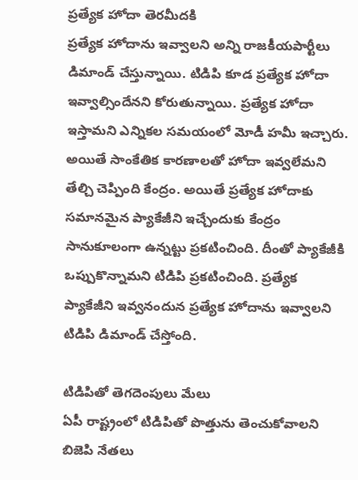ప్రత్యేక హోదా తెరమీదకి
ప్రత్యేక హోదాను ఇవ్వాలని అన్ని రాజకీయపార్టీలు డిమాండ్ చేస్తున్నాయి. టిడిపి కూడ ప్రత్యేక హోదా ఇవ్వాల్సిందేనని కోరుతున్నాయి. ప్రత్యేక హోదా ఇస్తామని ఎన్నికల సమయంలో మోడీ హమీ ఇచ్చారు. అయితే సాంకేతిక కారణాలతో హోదా ఇవ్వలేమని తేల్చి చెప్పింది కేంద్రం. అయితే ప్రత్యేక హోదాకు సమానమైన ప్యాకేజీని ఇచ్చేందుకు కేంద్రం సానుకూలంగా ఉన్నట్టు ప్రకటించింది. దీంతో ప్యాకేజీకి ఒప్పుకొన్నామని టిడిపి ప్రకటించింది. ప్రత్యేక ప్యాకేజీని ఇవ్వనందున ప్రత్యేక హోదాను ఇవ్వాలని టిడిపి డిమాండ్ చేస్తోంది.

టిడిపితో తెగదెంపులు మేలు
ఏపీ రాష్ట్రంలో టిడిపితో పొత్తును తెంచుకోవాలని బిజెపి నేతలు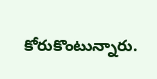కోరుకొంటున్నారు.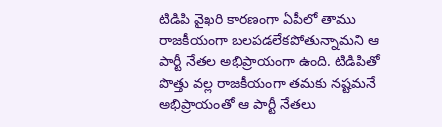టిడిపి వైఖరి కారణంగా ఏపీలో తాము రాజకీయంగా బలపడలేకపోతున్నామని ఆ పార్టీ నేతల అభిప్రాయంగా ఉంది. టిడిపితో పొత్తు వల్ల రాజకీయంగా తమకు నష్టమనే అభిప్రాయంతో ఆ పార్టీ నేతలు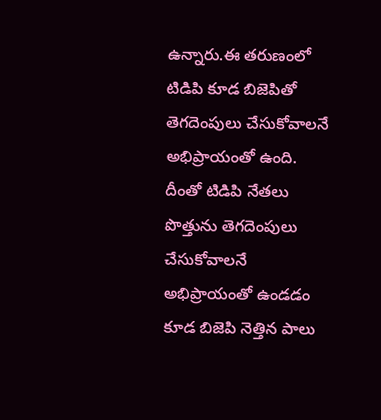ఉన్నారు.ఈ తరుణంలో టిడిపి కూడ బిజెపితో తెగదెంపులు చేసుకోవాలనే అభిప్రాయంతో ఉంది. దీంతో టిడిపి నేతలు పొత్తును తెగదెంపులు చేసుకోవాలనే అభిప్రాయంతో ఉండడం కూడ బిజెపి నెత్తిన పాలు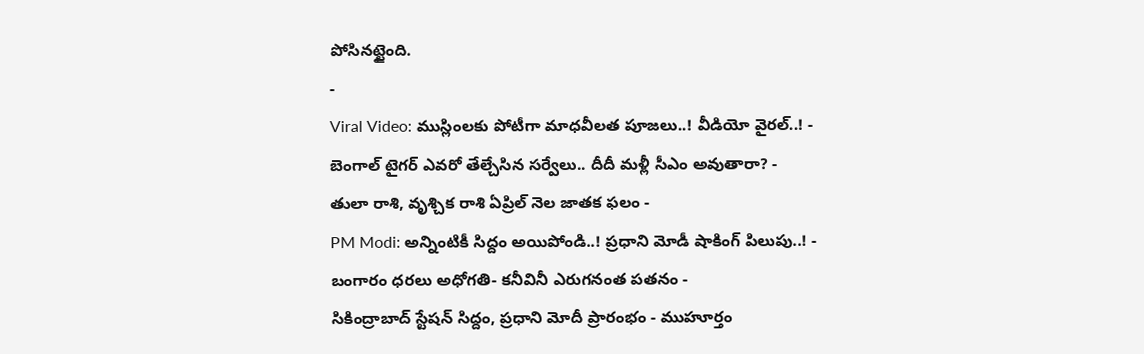పోసినట్టైంది.
-
Viral Video: ముస్లింలకు పోటీగా మాధవీలత పూజలు..! వీడియో వైరల్..! -
బెంగాల్ టైగర్ ఎవరో తేల్చేసిన సర్వేలు.. దీదీ మళ్లీ సీఎం అవుతారా? -
తులా రాశి, వృశ్చిక రాశి ఏప్రిల్ నెల జాతక ఫలం -
PM Modi: అన్నింటికీ సిద్దం అయిపోండి..! ప్రధాని మోడీ షాకింగ్ పిలుపు..! -
బంగారం ధరలు అధోగతి- కనీవినీ ఎరుగనంత పతనం -
సికింద్రాబాద్ స్టేషన్ సిద్దం, ప్రధాని మోదీ ప్రారంభం - ముహూర్తం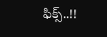ఫిక్స్..!!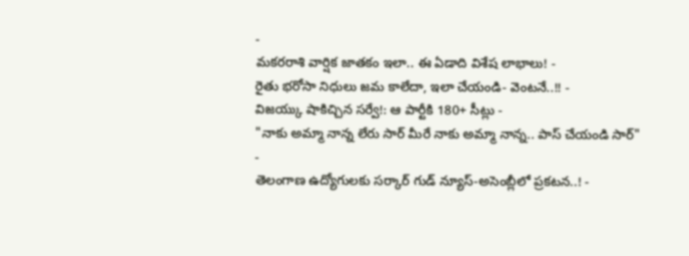-
మకరరాశి వార్షిక జాతకం ఇలా.. ఈ ఏడాది విశేష లాభాలు! -
రైతు భరోసా నిధులు జమ కాలేదా, ఇలా చేయండి- వెంటనే..!! -
విజయ్కు షాకిచ్చిన సర్వే!: ఆ పార్టీకి 180+ సీట్లు -
"నాకు అమ్మా నాన్న లేరు సార్ మీరే నాకు అమ్మా నాన్న.. పాస్ చేయండి సార్" -
తెలంగాణ ఉద్యోగులకు సర్కార్ గుడ్ న్యూస్-అసెంబ్లీలో ప్రకటన..! -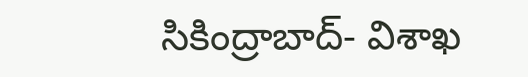సికింద్రాబాద్- విశాఖ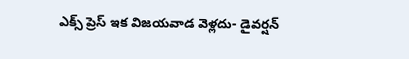ఎక్స్ ప్రెస్ ఇక విజయవాడ వెళ్లదు- డైవర్షన్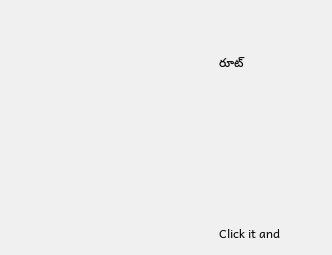రూట్












Click it and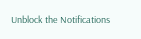Unblock the Notifications